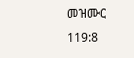መዝሙር 119:8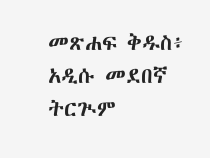መጽሐፍ ቅዱስ፥ አዲሱ መደበኛ ትርጒም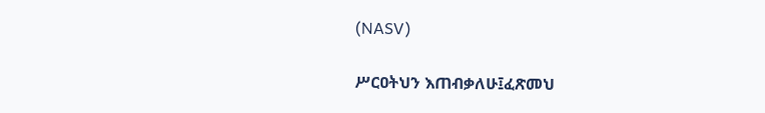(NASV)

ሥርዐትህን እጠብቃለሁ፤ፈጽመህ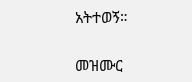አትተወኝ።

መዝሙር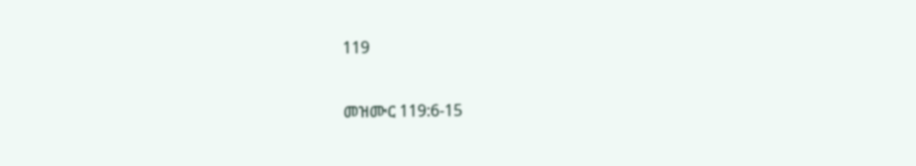119

መዝሙር 119:6-15